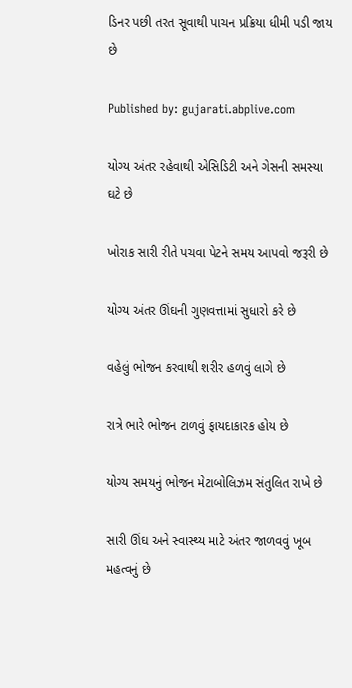ડિનર પછી તરત સૂવાથી પાચન પ્રક્રિયા ધીમી પડી જાય છે

Published by: gujarati.abplive.com

યોગ્ય અંતર રહેવાથી એસિડિટી અને ગેસની સમસ્યા ઘટે છે

ખોરાક સારી રીતે પચવા પેટને સમય આપવો જરૂરી છે

યોગ્ય અંતર ઊંઘની ગુણવત્તામાં સુધારો કરે છે

વહેલું ભોજન કરવાથી શરીર હળવું લાગે છે

રાત્રે ભારે ભોજન ટાળવું ફાયદાકારક હોય છે

યોગ્ય સમયનું ભોજન મેટાબોલિઝમ સંતુલિત રાખે છે

સારી ઊંઘ અને સ્વાસ્થ્ય માટે અંતર જાળવવું ખૂબ મહત્વનું છે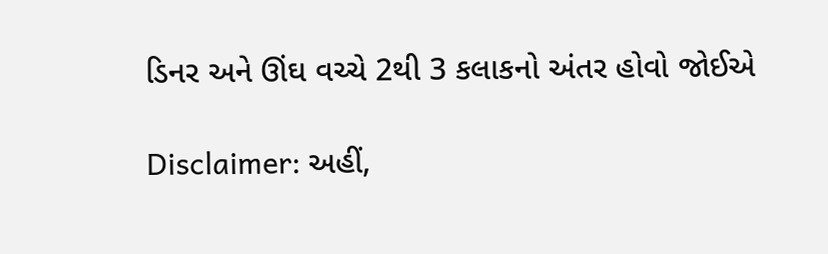ડિનર અને ઊંઘ વચ્ચે 2થી 3 કલાકનો અંતર હોવો જોઈએ

Disclaimer: અહીં,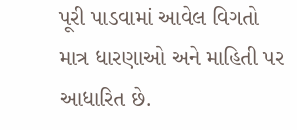પૂરી પાડવામાં આવેલ વિગતો માત્ર ધારણાઓ અને માહિતી પર આધારિત છે.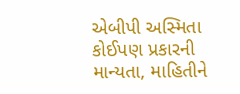એબીપી અસ્મિતા કોઈપણ પ્રકારની માન્યતા, માહિતીને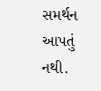સમર્થન આપતું નથી.